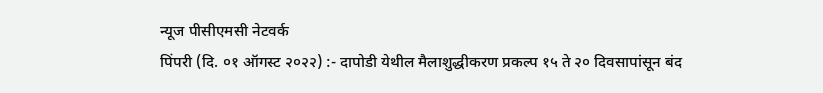न्यूज पीसीएमसी नेटवर्क
पिंपरी (दि. ०१ ऑगस्ट २०२२) :- दापोडी येथील मैलाशुद्धीकरण प्रकल्प १५ ते २० दिवसापांसून बंद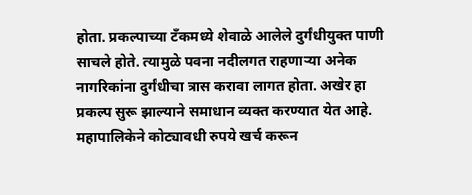होता. प्रकल्पाच्या टँकमध्ये शेवाळे आलेले दुर्गंधीयुक्त पाणी साचले होते. त्यामुळे पवना नदीलगत राहणाऱ्या अनेक नागरिकांना दुर्गंधीचा त्रास करावा लागत होता. अखेर हा प्रकल्प सुरू झाल्याने समाधान व्यक्त करण्यात येत आहे.
महापालिकेने कोट्यावधी रुपये खर्च करून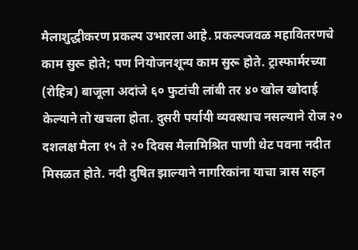मैलाशुद्धीकरण प्रकल्प उभारला आहे. प्रकल्पजवळ महावितरणचे काम सुरू होते; पण नियोजनशून्य काम सुरू होते. ट्रास्फार्मरच्या (रोहित्र) बाजूला अदांजे ६० फुटांची लांबी तर ४० खोल खोदाई केल्याने तो खचला होता. दुसरी पर्यायी व्यवस्थाच नसल्याने रोज २० दशलक्ष मैला १५ ते २० दिवस मैलामिश्रित पाणी थेट पवना नदीत मिसळत होते. नदी दुषित झाल्याने नागरिकांना याचा त्रास सहन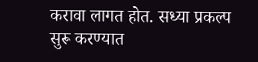करावा लागत होत. सध्या प्रकल्प सुरू करण्यात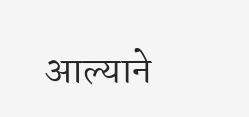आल्याने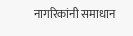नागरिकांनी समाधान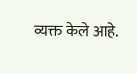व्यक्त केले आहे.